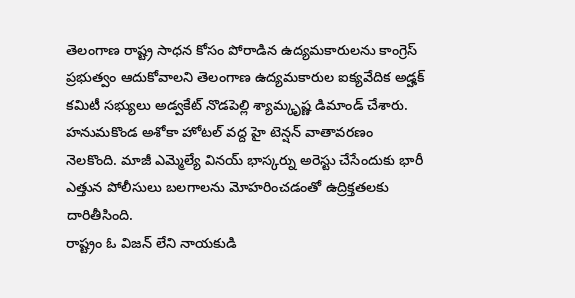తెలంగాణ రాష్ట్ర సాధన కోసం పోరాడిన ఉద్యమకారులను కాంగ్రెస్ ప్రభుత్వం ఆదుకోవాలని తెలంగాణ ఉద్యమకారుల ఐక్యవేదిక అడ్హక్ కమిటీ సభ్యులు అడ్వకేట్ నొడపెల్లి శ్యామ్కృష్ణ డిమాండ్ చేశారు.
హనుమకొండ అశోకా హోటల్ వద్ద హై టెన్షన్ వాతావరణం నెలకొంది. మాజీ ఎమ్మెల్యే వినయ్ భాస్కర్ను అరెస్టు చేసేందుకు భారీ ఎత్తున పోలీసులు బలగాలను మోహరించడంతో ఉద్రిక్తతలకు దారితీసింది.
రాష్ట్రం ఓ విజన్ లేని నాయకుడి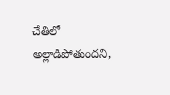చేతిలో అల్లాడిపోతుందని,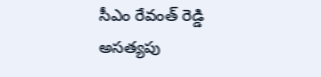సీఎం రేవంత్ రెడ్డి అసత్యపు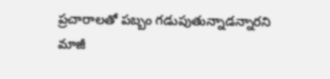ప్రచారాలతో పబ్బం గడుపుతున్నాడన్నారని మాజీ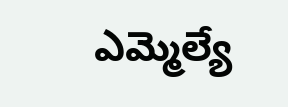ఎమ్మెల్యే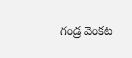గండ్ర వెంకట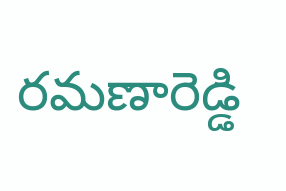రమణారెడ్డి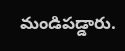మండిపడ్డారు.